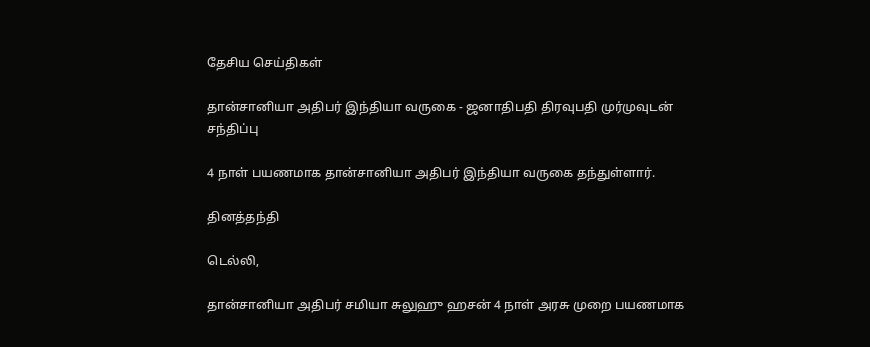தேசிய செய்திகள்

தான்சானியா அதிபர் இந்தியா வருகை - ஜனாதிபதி திரவுபதி முர்முவுடன் சந்திப்பு

4 நாள் பயணமாக தான்சானியா அதிபர் இந்தியா வருகை தந்துள்ளார்.

தினத்தந்தி

டெல்லி,

தான்சானியா அதிபர் சமியா சுலுஹு ஹசன் 4 நாள் அரசு முறை பயணமாக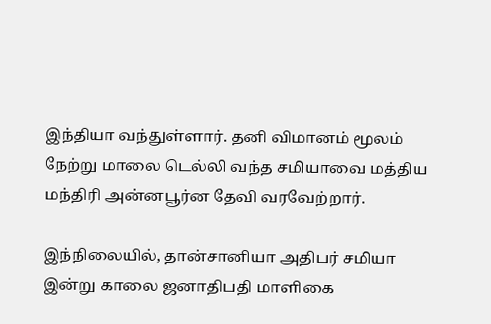இந்தியா வந்துள்ளார். தனி விமானம் மூலம் நேற்று மாலை டெல்லி வந்த சமியாவை மத்திய மந்திரி அன்னபூர்ன தேவி வரவேற்றார்.

இந்நிலையில், தான்சானியா அதிபர் சமியா இன்று காலை ஜனாதிபதி மாளிகை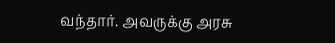வந்தார். அவருக்கு அரசு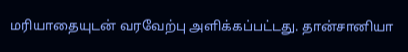மரியாதையுடன் வரவேற்பு அளிக்கப்பட்டது. தான்சானியா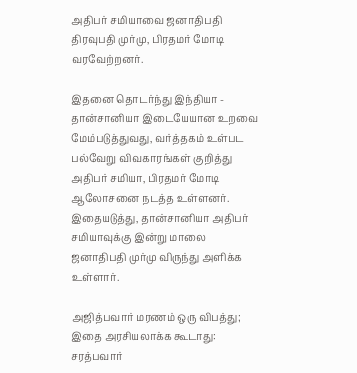அதிபர் சமியாவை ஜனாதிபதி திரவுபதி முர்மு, பிரதமர் மோடி வரவேற்றனர்.

இதனை தொடர்ந்து இந்தியா - தான்சானியா இடையேயான உறவை மேம்படுத்துவது, வர்த்தகம் உள்பட பல்வேறு விவகாரங்கள் குறித்து அதிபர் சமியா, பிரதமர் மோடி ஆலோசனை நடத்த உள்ளனர். இதையடுத்து, தான்சானியா அதிபர் சமியாவுக்கு இன்று மாலை ஜனாதிபதி முர்மு விருந்து அளிக்க உள்ளார்.

அஜித்பவார் மரணம் ஒரு விபத்து; இதை அரசியலாக்க கூடாது: சரத்பவார்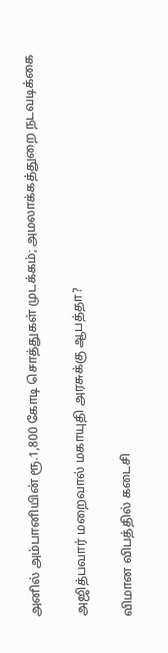அனில் அம்பானியின் ரூ.1,800 கோடி சொத்துகள் முடக்கம்; அமலாக்கத்துறை நடவடிக்கை

அஜித்பவார் மறைவால் மகாயுதி அரசுக்கு ஆபத்தா?

விமான விபத்தில் கடைசி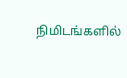நிமிடங்களில்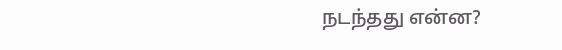நடந்தது என்ன?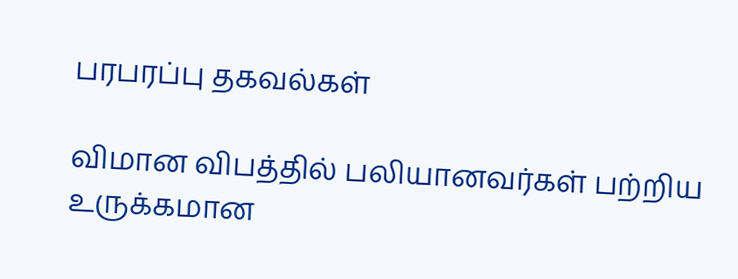பரபரப்பு தகவல்கள்

விமான விபத்தில் பலியானவர்கள் பற்றிய உருக்கமான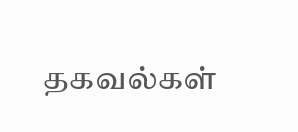தகவல்கள்